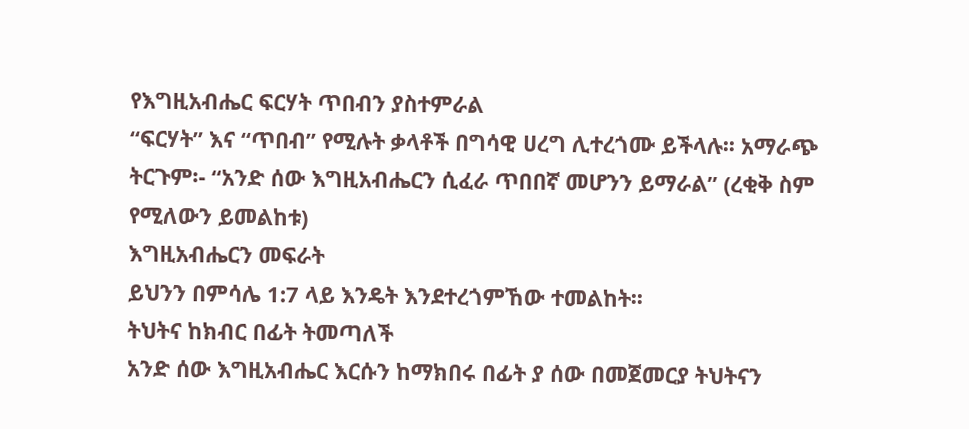የእግዚአብሔር ፍርሃት ጥበብን ያስተምራል
“ፍርሃት” እና “ጥበብ” የሚሉት ቃላቶች በግሳዊ ሀረግ ሊተረጎሙ ይችላሉ፡፡ አማራጭ ትርጉም፡- “አንድ ሰው እግዚአብሔርን ሲፈራ ጥበበኛ መሆንን ይማራል” (ረቂቅ ስም የሚለውን ይመልከቱ)
እግዚአብሔርን መፍራት
ይህንን በምሳሌ 1:7 ላይ እንዴት እንደተረጎምኸው ተመልከት፡፡
ትህትና ከክብር በፊት ትመጣለች
አንድ ሰው እግዚአብሔር እርሱን ከማክበሩ በፊት ያ ሰው በመጀመርያ ትህትናን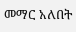መማር አለበት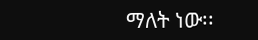ማለት ነው፡፡